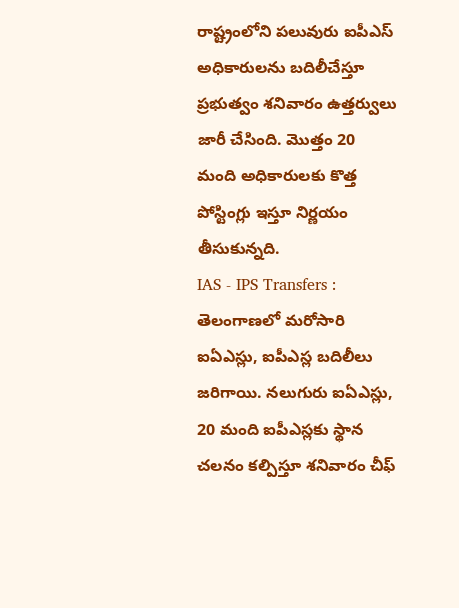రాష్ట్రంలోని పలువురు ఐపీఎస్ అధికారులను బదిలీచేస్తూ ప్రభుత్వం శనివారం ఉత్తర్వులు జారీ చేసింది. మొత్తం 20 మంది అధికారులకు కొత్త పోస్టింగ్లు ఇస్తూ నిర్ణయం తీసుకున్నది.
IAS - IPS Transfers : తెలంగాణలో మరోసారి ఐఏఎస్లు, ఐపీఎస్ల బదిలీలు జరిగాయి. నలుగురు ఐఏఎస్లు, 20 మంది ఐపీఎస్లకు స్థాన చలనం కల్పిస్తూ శనివారం చీఫ్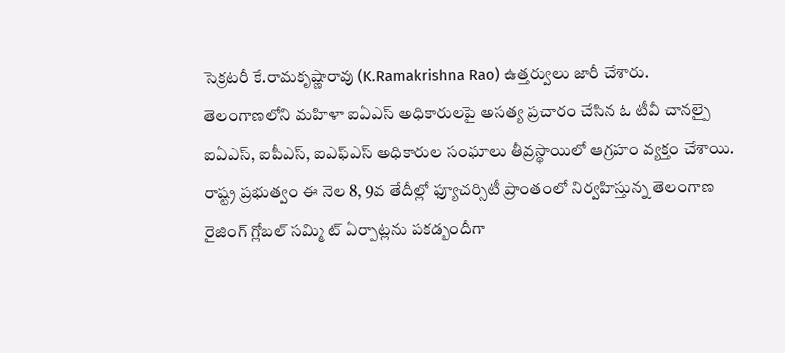సెక్రటరీ కే.రామకృష్ణారావు (K.Ramakrishna Rao) ఉత్తర్వులు జారీ చేశారు.
తెలంగాణలోని మహిళా ఐఏఎస్ అధికారులపై అసత్య ప్రచారం చేసిన ఓ టీవీ చానల్పై ఐఏఎస్, ఐపీఎస్, ఐఎఫ్ఎస్ అధికారుల సంఘాలు తీవ్రస్థాయిలో ఆగ్రహం వ్యక్తం చేశాయి.
రాష్ట్ర ప్రభుత్వం ఈ నెల 8, 9వ తేదీల్లో ఫ్యూచర్సిటీ ప్రాంతంలో నిర్వహిస్తున్న తెలంగాణ రైజింగ్ గ్లోబల్ సమ్మి ట్ ఏర్పాట్లను పకడ్బందీగా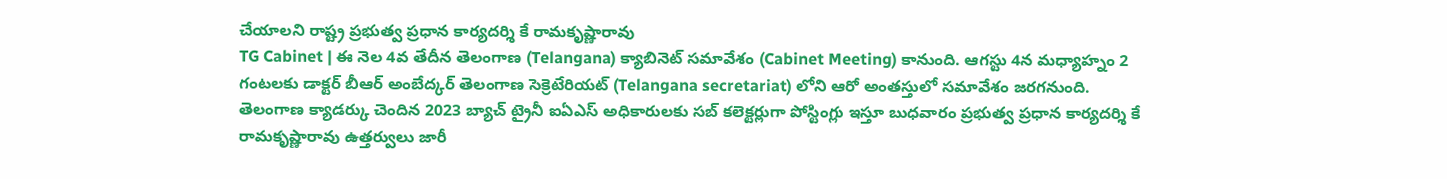చేయాలని రాష్ట్ర ప్రభుత్వ ప్రధాన కార్యదర్శి కే రామకృష్ణారావు
TG Cabinet | ఈ నెల 4వ తేదీన తెలంగాణ (Telangana) క్యాబినెట్ సమావేశం (Cabinet Meeting) కానుంది. ఆగస్టు 4న మధ్యాహ్నం 2 గంటలకు డాక్టర్ బీఆర్ అంబేద్కర్ తెలంగాణ సెక్రెటేరియట్ (Telangana secretariat) లోని ఆరో అంతస్తులో సమావేశం జరగనుంది.
తెలంగాణ క్యాడర్కు చెందిన 2023 బ్యాచ్ ట్రైనీ ఐఏఎస్ అధికారులకు సబ్ కలెక్టర్లుగా పోస్టింగ్లు ఇస్తూ బుధవారం ప్రభుత్వ ప్రధాన కార్యదర్శి కే రామకృష్ణారావు ఉత్తర్వులు జారీ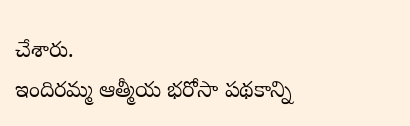చేశారు.
ఇందిరమ్మ ఆత్మీయ భరోసా పథకాన్ని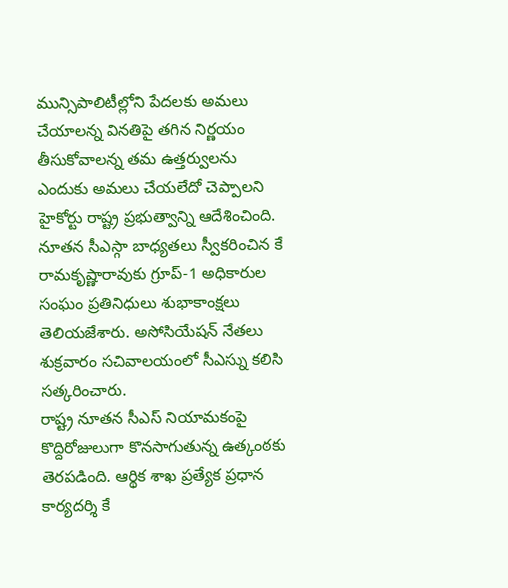మున్సిపాలిటీల్లోని పేదలకు అమలు చేయాలన్న వినతిపై తగిన నిర్ణయం తీసుకోవాలన్న తమ ఉత్తర్వులను ఎందుకు అమలు చేయలేదో చెప్పాలని హైకోర్టు రాష్ట్ర ప్రభుత్వాన్ని ఆదేశించింది.
నూతన సీఎస్గా బాధ్యతలు స్వీకరించిన కే రామకృష్ణారావుకు గ్రూప్-1 అధికారుల సంఘం ప్రతినిధులు శుభాకాంక్షలు తెలియజేశారు. అసోసియేషన్ నేతలు శుక్రవారం సచివాలయంలో సీఎస్ను కలిసి సత్కరించారు.
రాష్ట్ర నూతన సీఎస్ నియామకంపై కొద్దిరోజులుగా కొనసాగుతున్న ఉత్కంఠకు తెరపడింది. ఆర్థిక శాఖ ప్రత్యేక ప్రధాన కార్యదర్శి కే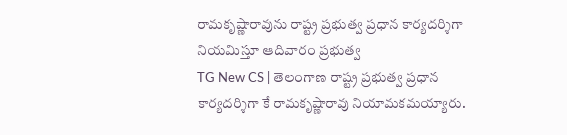రామకృష్ణారావును రాష్ట్ర ప్రభుత్వ ప్రధాన కార్యదర్శిగా నియమిస్తూ ఆదివారం ప్రభుత్వ
TG New CS | తెలంగాణ రాష్ట్ర ప్రభుత్వ ప్రధాన కార్యదర్శిగా కే రామకృష్ణారావు నియామకమయ్యారు.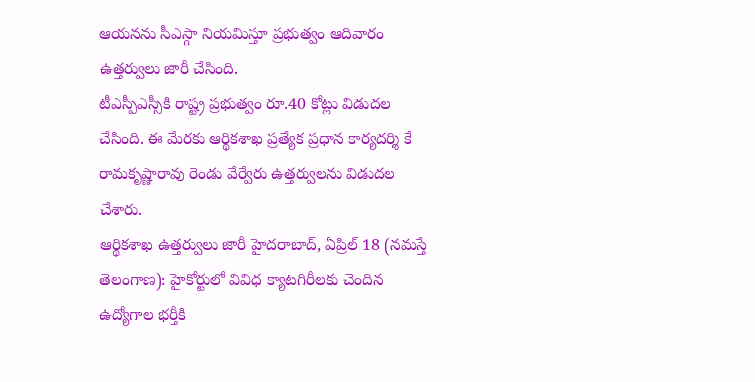ఆయనను సీఎస్గా నియమిస్తూ ప్రభుత్వం ఆదివారం ఉత్తర్వులు జారీ చేసింది.
టీఎస్పీఎస్సీకి రాష్ట్ర ప్రభుత్వం రూ.40 కోట్లు విడుదల చేసింది. ఈ మేరకు ఆర్థికశాఖ ప్రత్యేక ప్రధాన కార్యదర్శి కే రామకృష్ణారావు రెండు వేర్వేరు ఉత్తర్వులను విడుదల చేశారు.
ఆర్థికశాఖ ఉత్తర్వులు జారీ హైదరాబాద్, ఏప్రిల్ 18 (నమస్తే తెలంగాణ): హైకోర్టులో వివిధ క్యాటగిరీలకు చెందిన ఉద్యోగాల భర్తీకి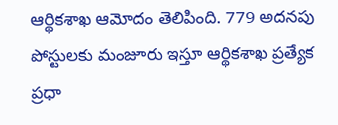ఆర్థికశాఖ ఆమోదం తెలిపింది. 779 అదనపు పోస్టులకు మంజూరు ఇస్తూ ఆర్థికశాఖ ప్రత్యేక ప్రధా